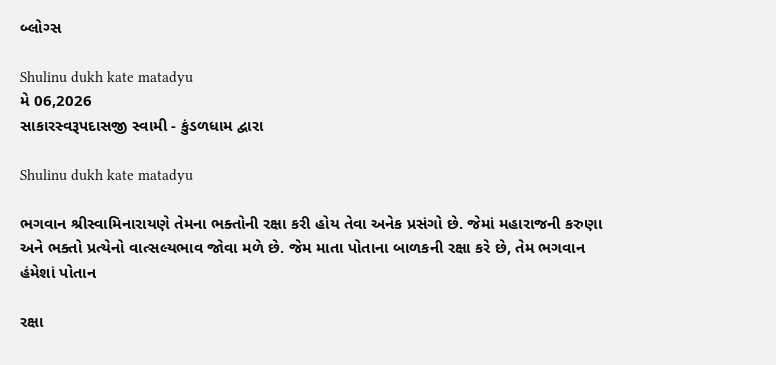બ્લોગ્સ

Shulinu dukh kate matadyu
મે 06,2026
સાકારસ્વરૂપદાસજી સ્વામી - કુંડળધામ દ્વારા

Shulinu dukh kate matadyu

ભગવાન શ્રીસ્વામિનારાયણે તેમના ભક્તોની રક્ષા કરી હોય તેવા અનેક પ્રસંગો છે. જેમાં મહારાજની કરુણા અને ભક્તો પ્રત્યેનો વાત્સલ્યભાવ જોવા મળે છે. જેમ માતા પોતાના બાળકની રક્ષા કરે છે, તેમ ભગવાન હંમેશાં પોતાન

રક્ષા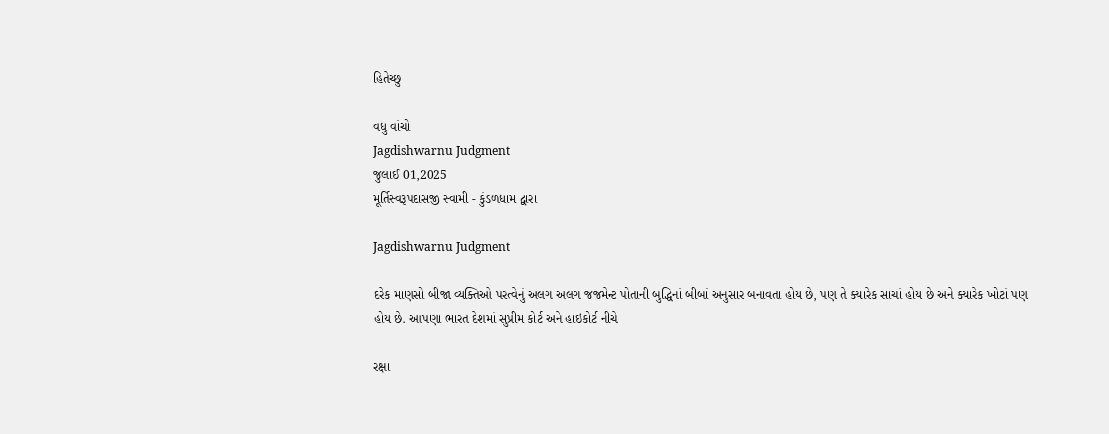હિતેચ્છુ

વધુ વાંચો
Jagdishwarnu Judgment
જુલાઈ 01,2025
મૂર્તિસ્વરૂપદાસજી સ્વામી - કુંડળધામ દ્વારા

Jagdishwarnu Judgment

દરેક માણસો બીજા વ્યક્તિઓ પરત્વેનું અલગ અલગ જજમેન્ટ પોતાની બુદ્ધિનાં બીબાં અનુસાર બનાવતા હોય છે, પણ તે ક્યારેક સાચાં હોય છે અને ક્યારેક ખોટાં પણ હોય છે. આપણા ભારત દેશમાં સુપ્રીમ કોર્ટ અને હાઇકોર્ટ નીચે

રક્ષા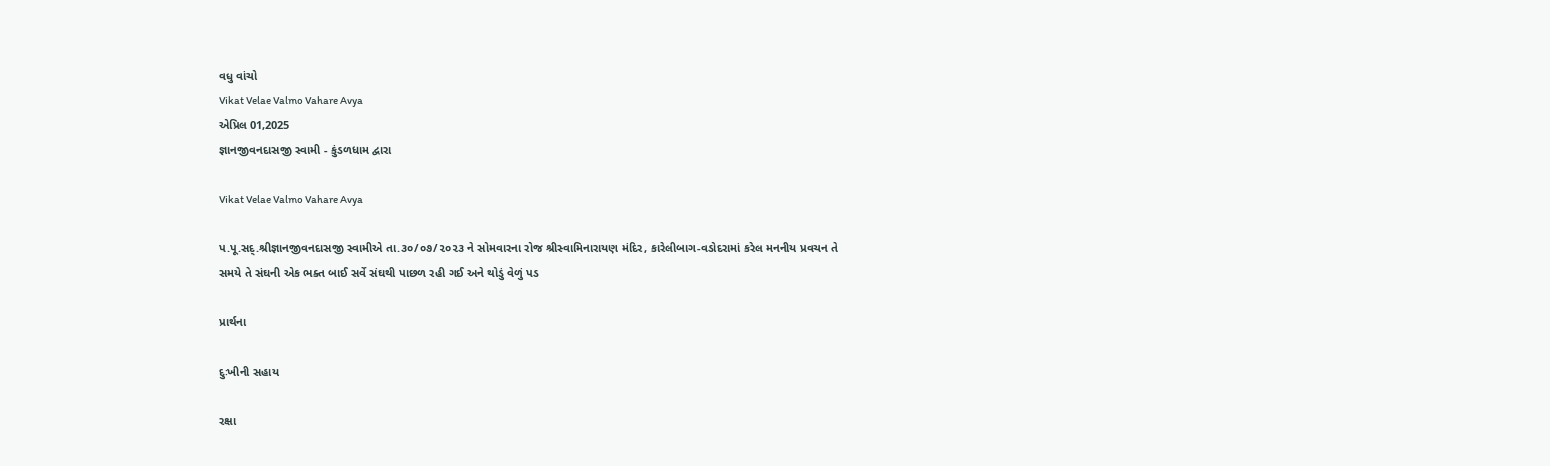વધુ વાંચો
Vikat Velae Valmo Vahare Avya
એપ્રિલ 01,2025
જ્ઞાનજીવનદાસજી સ્વામી - કુંડળધામ દ્વારા

Vikat Velae Valmo Vahare Avya

પ.પૂ.સદ્.શ્રીજ્ઞાનજીવનદાસજી સ્વામીએ તા.૩૦/૦૭/૨૦૨૩ ને સોમવારના રોજ શ્રીસ્વામિનારાયણ મંદિર, કારેલીબાગ-વડોદરામાં કરેલ મનનીય પ્રવચન તે સમયે તે સંઘની એક ભક્ત બાઈ સર્વે સંઘથી પાછળ રહી ગઈ અને થોડું વેળું પડ

પ્રાર્થના

દુઃખીની સહાય

રક્ષા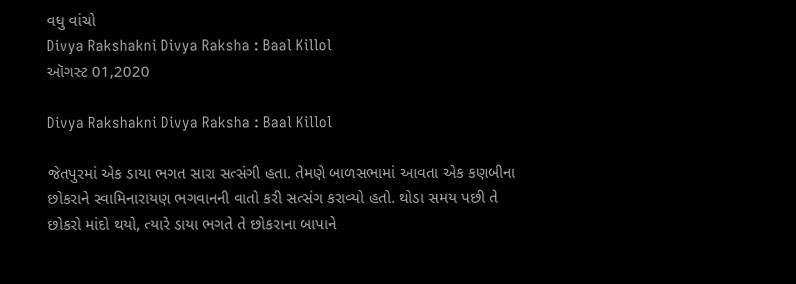વધુ વાંચો
Divya Rakshakni Divya Raksha : Baal Killol
ઑગસ્ટ 01,2020

Divya Rakshakni Divya Raksha : Baal Killol

જેતપુરમાં એક ડાયા ભગત સારા સત્સંગી હતા. તેમણે બાળસભામાં આવતા એક કણબીના છોકરાને સ્વામિનારાયણ ભગવાનની વાતો કરી સત્સંગ કરાવ્યો હતો. થોડા સમય પછી તે છોકરો માંદો થયો, ત્યારે ડાયા ભગતે તે છોકરાના બાપાને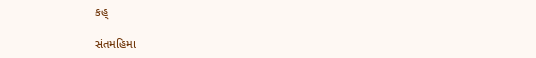કહ્

સંતમહિમા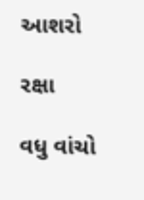આશરો

રક્ષા

વધુ વાંચો